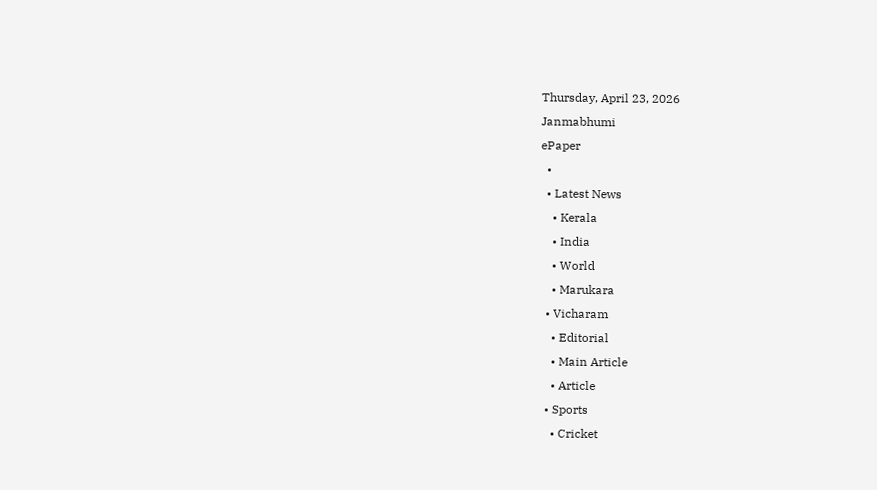Thursday, April 23, 2026
Janmabhumi
ePaper
  •
  • Latest News
    • Kerala
    • India
    • World
    • Marukara
  • Vicharam
    • Editorial
    • Main Article
    • Article
  • Sports
    • Cricket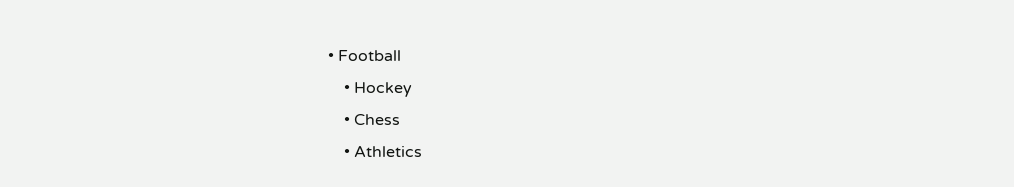• Football
    • Hockey
    • Chess
    • Athletics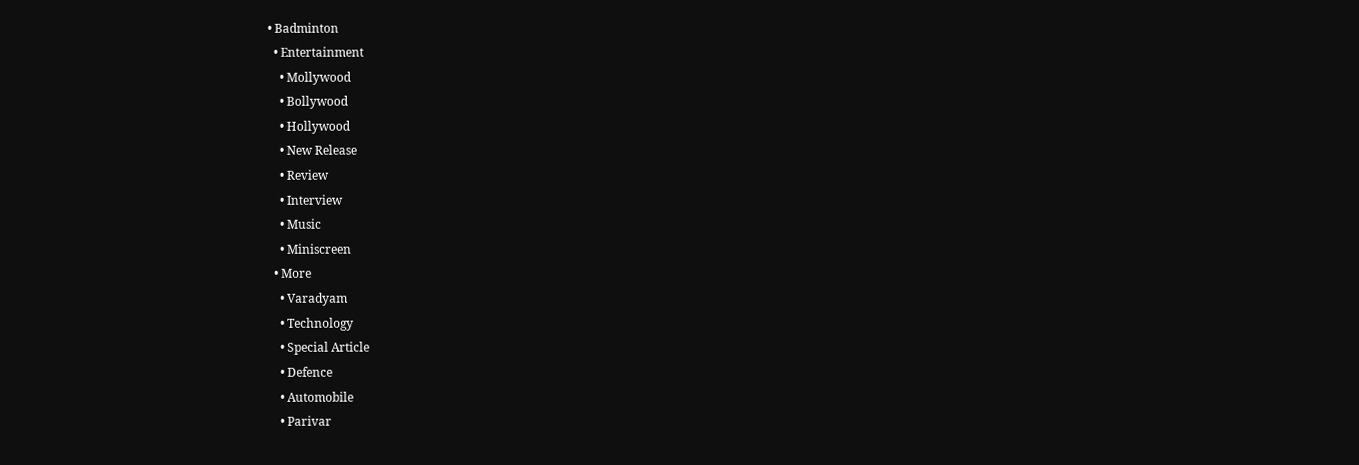• Badminton
  • Entertainment
    • Mollywood
    • Bollywood
    • Hollywood
    • New Release
    • Review
    • Interview
    • Music
    • Miniscreen
  • More
    • Varadyam
    • Technology
    • Special Article
    • Defence
    • Automobile
    • Parivar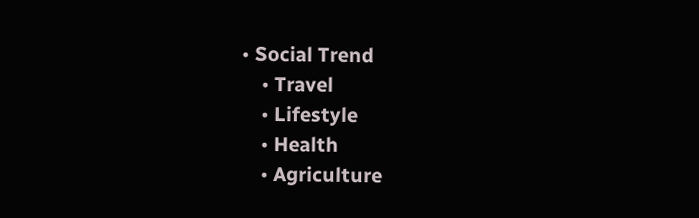• Social Trend
    • Travel
    • Lifestyle
    • Health
    • Agriculture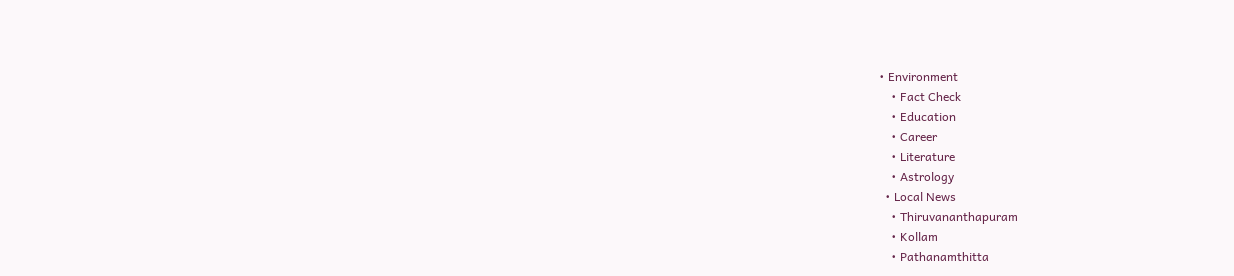• Environment
    • Fact Check
    • Education
    • Career
    • Literature
    • Astrology
  • Local News
    • Thiruvananthapuram
    • Kollam
    • Pathanamthitta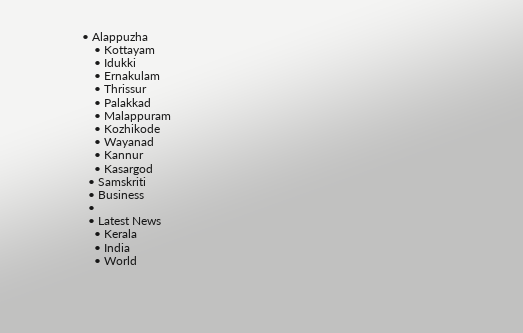• Alappuzha
    • Kottayam
    • Idukki
    • Ernakulam
    • Thrissur
    • Palakkad
    • Malappuram
    • Kozhikode
    • Wayanad
    • Kannur
    • Kasargod
  • Samskriti
  • Business
  •
  • Latest News
    • Kerala
    • India
    • World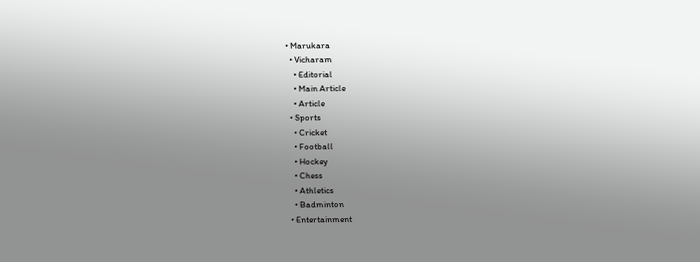• Marukara
  • Vicharam
    • Editorial
    • Main Article
    • Article
  • Sports
    • Cricket
    • Football
    • Hockey
    • Chess
    • Athletics
    • Badminton
  • Entertainment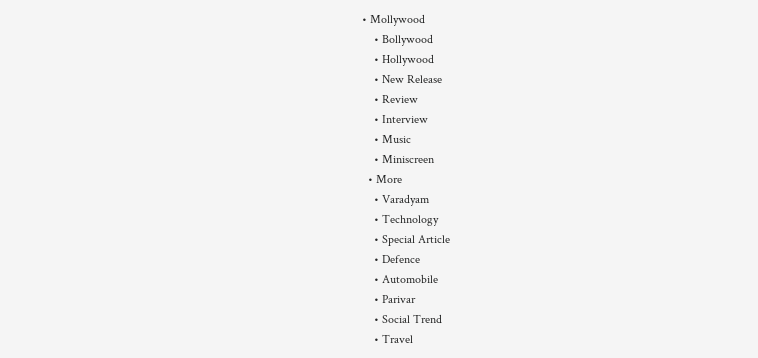• Mollywood
    • Bollywood
    • Hollywood
    • New Release
    • Review
    • Interview
    • Music
    • Miniscreen
  • More
    • Varadyam
    • Technology
    • Special Article
    • Defence
    • Automobile
    • Parivar
    • Social Trend
    • Travel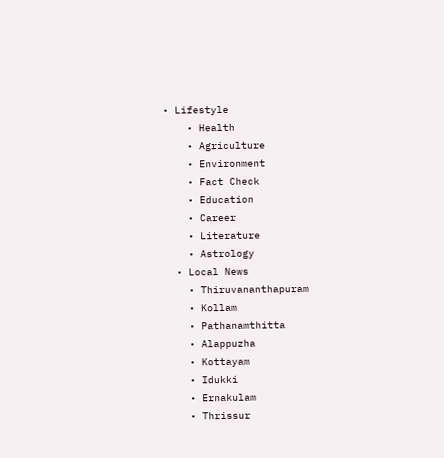• Lifestyle
    • Health
    • Agriculture
    • Environment
    • Fact Check
    • Education
    • Career
    • Literature
    • Astrology
  • Local News
    • Thiruvananthapuram
    • Kollam
    • Pathanamthitta
    • Alappuzha
    • Kottayam
    • Idukki
    • Ernakulam
    • Thrissur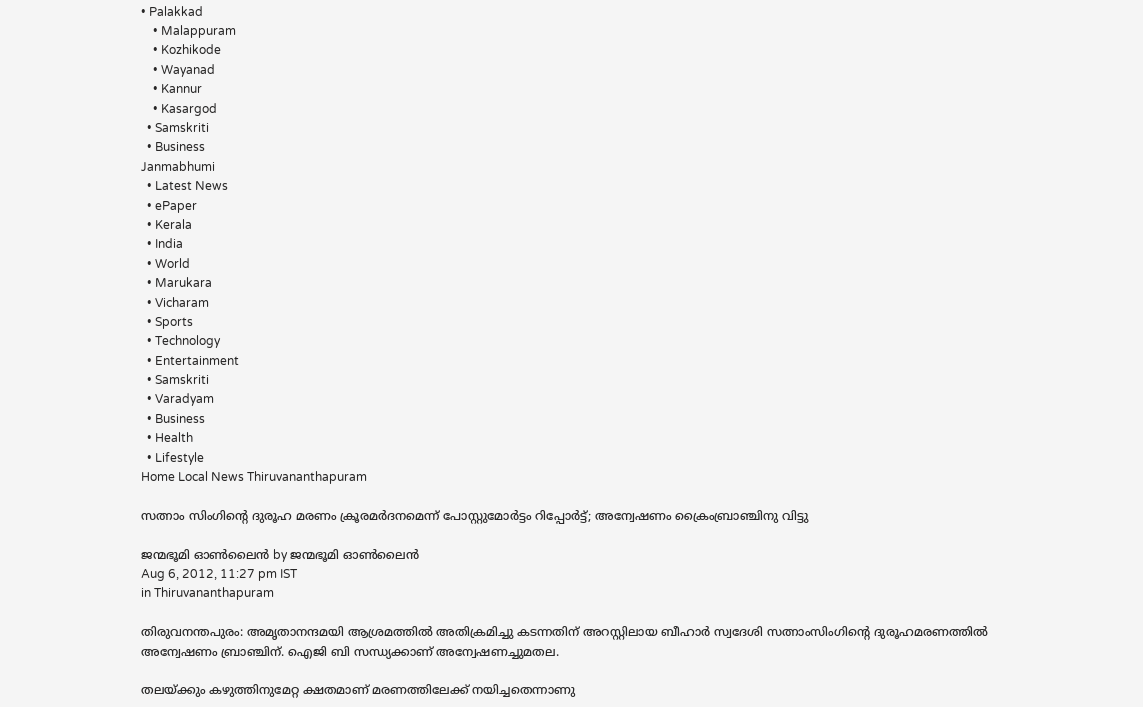• Palakkad
    • Malappuram
    • Kozhikode
    • Wayanad
    • Kannur
    • Kasargod
  • Samskriti
  • Business
Janmabhumi
  • Latest News
  • ePaper
  • Kerala
  • India
  • World
  • Marukara
  • Vicharam
  • Sports
  • Technology
  • Entertainment
  • Samskriti
  • Varadyam
  • Business
  • Health
  • Lifestyle
Home Local News Thiruvananthapuram

സത്നാം സിംഗിന്റെ ദുരൂഹ മരണം ക്രൂരമര്‍ദനമെന്ന്‌ പോസ്റ്റുമോര്‍ട്ടം റിപ്പോര്‍ട്ട്‌; അന്വേഷണം ക്രൈംബ്രാഞ്ചിനു വിട്ടു

ജന്മഭൂമി ഓണ്‍ലൈന്‍ by ജന്മഭൂമി ഓണ്‍ലൈന്‍
Aug 6, 2012, 11:27 pm IST
in Thiruvananthapuram

തിരുവനന്തപുരം: അമൃതാനന്ദമയി ആശ്രമത്തില്‍ അതിക്രമിച്ചു കടന്നതിന്‌ അറസ്റ്റിലായ ബീഹാര്‍ സ്വദേശി സത്നാംസിംഗിന്റെ ദുരൂഹമരണത്തില്‍ അന്വേഷണം ബ്രാഞ്ചിന്‌. ഐജി ബി സന്ധ്യക്കാണ്‌ അന്വേഷണച്ചുമതല.

തലയ്‌ക്കും കഴുത്തിനുമേറ്റ ക്ഷതമാണ്‌ മരണത്തിലേക്ക്‌ നയിച്ചതെന്നാണു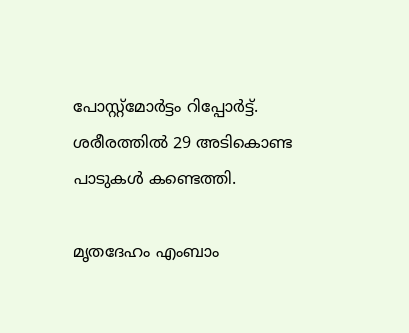പോസ്റ്റ്മോര്‍ട്ടം റിപ്പോര്‍ട്ട്‌. ശരീരത്തില്‍ 29 അടികൊണ്ട പാടുകള്‍ കണ്ടെത്തി.

മൃതദേഹം എംബാം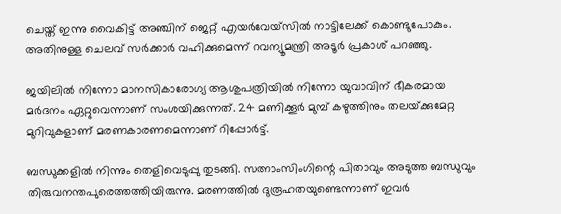ചെയ്ത്‌ ഇന്നു വൈകിട്ട്‌ അഞ്ചിന്‌ ജെറ്റ്‌ എയര്‍വേയ്സില്‍ നാട്ടിലേക്ക്‌ കൊണ്ടുപോകും. അതിനുള്ള ചെലവ്‌ സര്‍ക്കാര്‍ വഹിക്കുമെന്ന്‌ റവന്യൂമന്ത്രി അടൂര്‍ പ്രകാശ്‌ പറഞ്ഞു.

ജയിലില്‍ നിന്നോ മാനസികാരോഗ്യ ആശുപത്രിയില്‍ നിന്നോ യുവാവിന്‌ ഭീകരമായ മര്‍ദനം ഏറ്റുവെന്നാണ്‌ സംശയിക്കുന്നത്‌. 24 മണിക്കൂര്‍ മുമ്പ്‌ കഴുത്തിനും തലയ്‌ക്കുമേറ്റ മുറിവുകളാണ്‌ മരണകാരണമെന്നാണ്‌ റിപ്പോര്‍ട്ട്‌.

ബന്ധുക്കളില്‍ നിന്നും തെളിവെടുപ്പു തുടങ്ങി. സത്നാംസിംഗിന്റെ പിതാവും അടുത്ത ബന്ധുവും തിരുവനന്തപുരെത്തത്തിയിരുന്നു. മരണത്തില്‍ ദുരൂഹതയുണ്ടെന്നാണ്‌ ഇവര്‍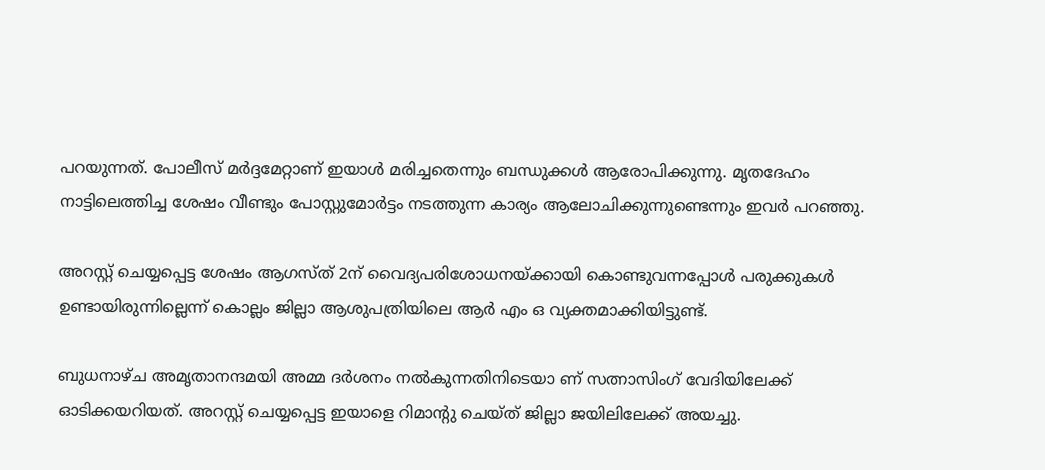പറയുന്നത്‌. പോലീസ്‌ മര്‍ദ്ദമേറ്റാണ്‌ ഇയാള്‍ മരിച്ചതെന്നും ബന്ധുക്കള്‍ ആരോപിക്കുന്നു. മൃതദേഹം നാട്ടിലെത്തിച്ച ശേഷം വീണ്ടും പോസ്റ്റുമോര്‍ട്ടം നടത്തുന്ന കാര്യം ആലോചിക്കുന്നുണ്ടെന്നും ഇവര്‍ പറഞ്ഞു.

അറസ്റ്റ്‌ ചെയ്യപ്പെട്ട ശേഷം ആഗസ്ത്‌ 2ന്‌ വൈദ്യപരിശോധനയ്‌ക്കായി കൊണ്ടുവന്നപ്പോള്‍ പരുക്കുകള്‍ ഉണ്ടായിരുന്നില്ലെന്ന്‌ കൊല്ലം ജില്ലാ ആശുപത്രിയിലെ ആര്‍ എം ഒ വ്യക്തമാക്കിയിട്ടുണ്ട്‌.

ബുധനാഴ്ച അമൃതാനന്ദമയി അമ്മ ദര്‍ശനം നല്‍കുന്നതിനിടെയാ ണ്‌ സത്നാസിംഗ്‌ വേദിയിലേക്ക്‌ ഓടിക്കയറിയത്‌. അറസ്റ്റ്‌ ചെയ്യപ്പെട്ട ഇയാളെ റിമാന്റു ചെയ്ത്‌ ജില്ലാ ജയിലിലേക്ക്‌ അയച്ചു.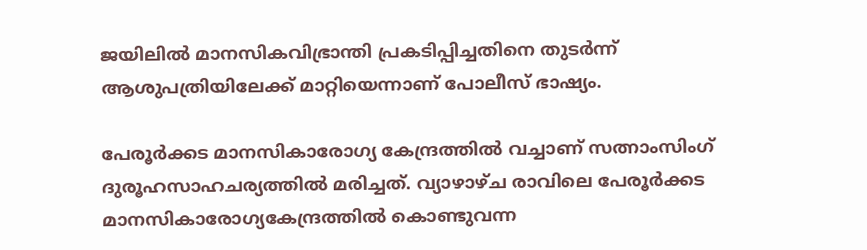ജയിലില്‍ മാനസികവിഭ്രാന്തി പ്രകടിപ്പിച്ചതിനെ തുടര്‍ന്ന്‌ ആശുപത്രിയിലേക്ക്‌ മാറ്റിയെന്നാണ്‌ പോലീസ്‌ ഭാഷ്യം.

പേരൂര്‍ക്കട മാനസികാരോഗ്യ കേന്ദ്രത്തില്‍ വച്ചാണ്‌ സത്നാംസിംഗ്‌ ദുരൂഹസാഹചര്യത്തില്‍ മരിച്ചത്‌. വ്യാഴാഴ്ച രാവിലെ പേരൂര്‍ക്കട മാനസികാരോഗ്യകേന്ദ്രത്തില്‍ കൊണ്ടുവന്ന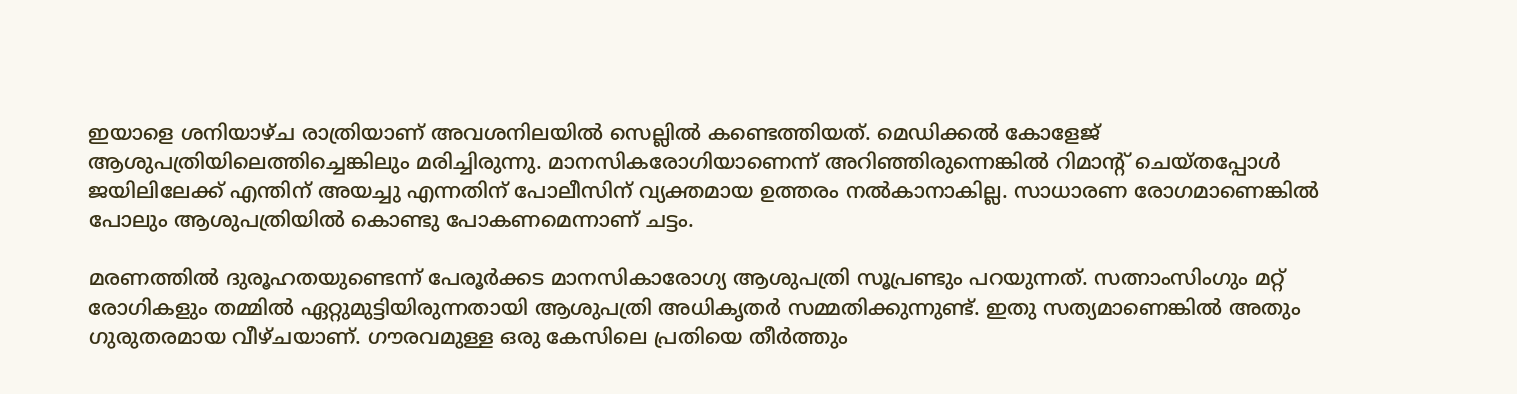ഇയാളെ ശനിയാഴ്ച രാത്രിയാണ്‌ അവശനിലയില്‍ സെല്ലില്‍ കണ്ടെത്തിയത്‌. മെഡിക്കല്‍ കോളേജ്‌ ആശുപത്രിയിലെത്തിച്ചെങ്കിലും മരിച്ചിരുന്നു. മാനസികരോഗിയാണെന്ന്‌ അറിഞ്ഞിരുന്നെങ്കില്‍ റിമാന്റ്‌ ചെയ്തപ്പോള്‍ ജയിലിലേക്ക്‌ എന്തിന്‌ അയച്ചു എന്നതിന്‌ പോലീസിന്‌ വ്യക്തമായ ഉത്തരം നല്‍കാനാകില്ല. സാധാരണ രോഗമാണെങ്കില്‍ പോലും ആശുപത്രിയില്‍ കൊണ്ടു പോകണമെന്നാണ്‌ ചട്ടം.

മരണത്തില്‍ ദുരൂഹതയുണ്ടെന്ന്‌ പേരൂര്‍ക്കട മാനസികാരോഗ്യ ആശുപത്രി സൂപ്രണ്ടും പറയുന്നത്‌. സത്നാംസിംഗും മറ്റ്‌ രോഗികളും തമ്മില്‍ ഏറ്റുമുട്ടിയിരുന്നതായി ആശുപത്രി അധികൃതര്‍ സമ്മതിക്കുന്നുണ്ട്‌. ഇതു സത്യമാണെങ്കില്‍ അതും ഗുരുതരമായ വീഴ്ചയാണ്‌. ഗൗരവമുള്ള ഒരു കേസിലെ പ്രതിയെ തീര്‍ത്തും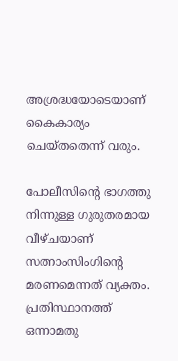അശ്രദ്ധയോടെയാണ്‌ കൈകാര്യം ചെയ്തതെന്ന്‌ വരും.

പോലീസിന്റെ ഭാഗത്തു നിന്നുള്ള ഗുരുതരമായ വീഴ്ചയാണ്‌ സത്നാംസിംഗിന്റെ മരണമെന്നത്‌ വ്യക്തം. പ്രതിസ്ഥാനത്ത്‌ ഒന്നാമതു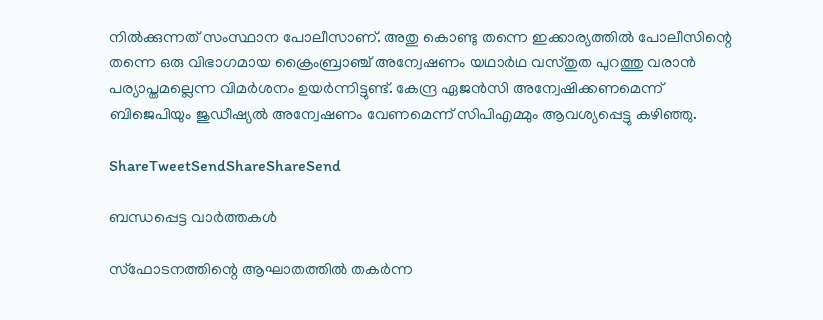നില്‍ക്കുന്നത്‌ സംസ്ഥാന പോലീസാണ്‌. അതു കൊണ്ടു തന്നെ ഇക്കാര്യത്തില്‍ പോലീസിന്റെ തന്നെ ഒരു വിഭാഗമായ ക്രൈംബ്രാഞ്ച്‌ അന്വേഷണം യഥാര്‍ഥ വസ്തുത പുറത്തു വരാന്‍ പര്യാപ്തമല്ലെന്ന വിമര്‍ശനം ഉയര്‍ന്നിട്ടുണ്ട്‌. കേന്ദ്ര ഏജന്‍സി അന്വേഷിക്കണമെന്ന്‌ ബിജെപിയും ജുഡീഷ്യല്‍ അന്വേഷണം വേണമെന്ന്‌ സിപിഎമ്മും ആവശ്യപ്പെട്ടു കഴിഞ്ഞു.

ShareTweetSendShareShareSend

ബന്ധപ്പെട്ട വാര്‍ത്തകള്‍

സ്‌ഫോടനത്തിന്റെ ആഘാതത്തില്‍ തകര്‍ന്ന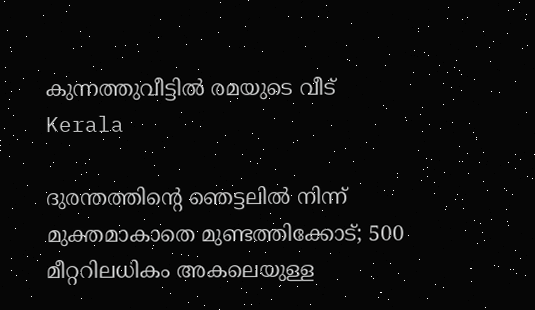കുന്നത്തുവീട്ടില്‍ രമയുടെ വീട്‌
Kerala

ദുരന്തത്തിന്റെ ഞെട്ടലില്‍ നിന്ന് മുക്തമാകാതെ മുണ്ടത്തിക്കോട്; 500 മീറ്ററിലധികം അകലെയുള്ള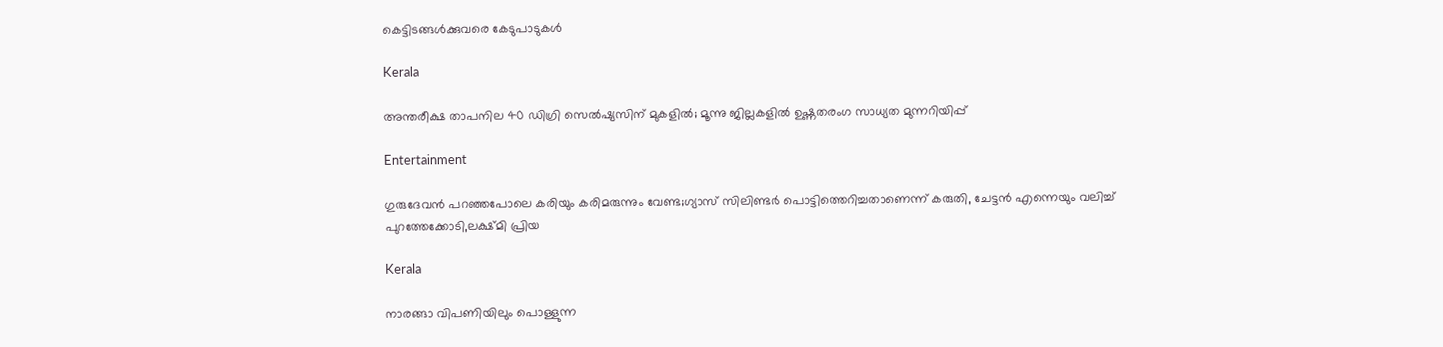കെട്ടിടങ്ങള്‍ക്കുവരെ കേടുപാടുകൾ

Kerala

അന്തരീക്ഷ താപനില 40 ഡിഗ്രി സെല്‍ഷ്യസിന് മുകളില്‍; മൂന്നു ജില്ലകളിൽ ഉഷ്ണതരംഗ സാധ്യത മുന്നറിയിപ്പ്

Entertainment

ഗുരുദേവൻ പറഞ്ഞപോലെ കരിയും കരിമരുന്നും വേണ്ട;ഗ്യാസ് സിലിണ്ടർ പൊട്ടിത്തെറിച്ചതാണെന്ന് കരുതി, ചേട്ടൻ എന്നെയും വലിച്ച് പുറത്തേക്കോടി,ലക്ഷ്മി പ്രിയ

Kerala

നാരങ്ങാ വിപണിയിലും പൊള്ളുന്ന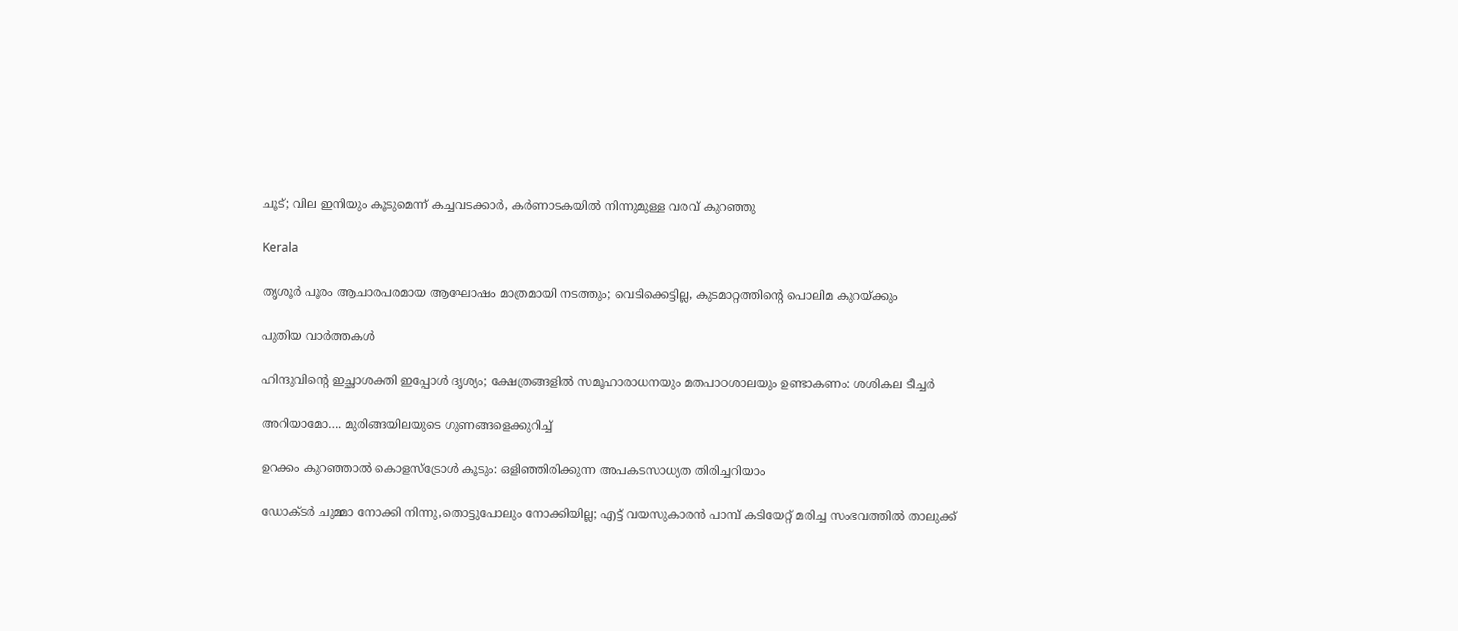ചൂട്; വില ഇനിയും കൂടുമെന്ന് കച്ചവടക്കാർ, കർണാടകയിൽ നിന്നുമുള്ള വരവ് കുറഞ്ഞു

Kerala

തൃശൂർ പൂരം ആചാരപരമായ ആഘോഷം മാത്രമായി നടത്തും; വെടിക്കെട്ടില്ല, കുടമാറ്റത്തിന്റെ പൊലിമ കുറയ്‌ക്കും

പുതിയ വാര്‍ത്തകള്‍

ഹിന്ദുവിന്റെ ഇച്ഛാശക്തി ഇപ്പോൾ ദൃശ്യം; ക്ഷേത്രങ്ങളില്‍ സമൂഹാരാധനയും മതപാഠശാലയും ഉണ്ടാകണം: ശശികല ടീച്ചര്‍

അറിയാമോ…. മുരിങ്ങയിലയുടെ ഗുണങ്ങളെക്കുറിച്ച്

ഉറക്കം കുറഞ്ഞാൽ കൊളസ്ട്രോൾ കൂടും: ഒളിഞ്ഞിരിക്കുന്ന അപകടസാധ്യത തിരിച്ചറിയാം

ഡോക്ടർ ചുമ്മാ നോക്കി നിന്നു,തൊട്ടുപോലും നോക്കിയില്ല; എട്ട് വയസുകാരൻ പാമ്പ് കടിയേറ്റ് മരിച്ച സംഭവത്തിൽ താലുക്ക്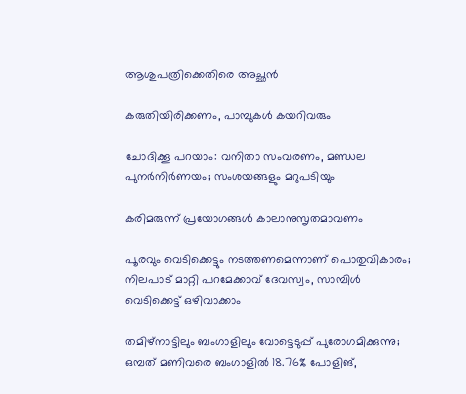ആശുപത്രിക്കെതിരെ അച്ഛൻ

കരുതിയിരിക്കണം, പാമ്പുകള്‍ കയറിവരും

ചോദിക്കൂ പറയാം: വനിതാ സംവരണം, മണ്ഡല പുനര്‍നിര്‍ണയം; സംശയങ്ങളും മറുപടിയും

കരിമരുന്ന് പ്രയോഗങ്ങള്‍ കാലാനുസൃതമാവണം

പൂരവും വെടിക്കെട്ടും നടത്തണമെന്നാണ് പൊതുവികാരം; നിലപാട് മാറ്റി പറമേക്കാവ് ദേവസ്വം, സാമ്പിൾ വെടിക്കെട്ട് ഒഴിവാക്കാം

തമിഴ്നാട്ടിലും ബംഗാളിലും വോട്ടെടുപ്പ് പുരോഗമിക്കുന്നു; ഒമ്പത് മണിവരെ ബംഗാളിൽ 18.76% പോളിങ്,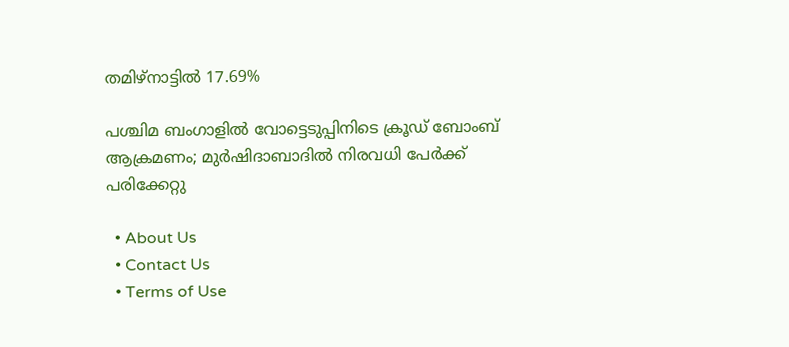തമിഴ്നാട്ടിൽ 17.69%

പശ്ചിമ ബംഗാളിൽ വോട്ടെടുപ്പിനിടെ ക്രൂഡ് ബോംബ് ആക്രമണം; മുർഷിദാബാദിൽ നിരവധി പേർക്ക് പരിക്കേറ്റു

  • About Us
  • Contact Us
  • Terms of Use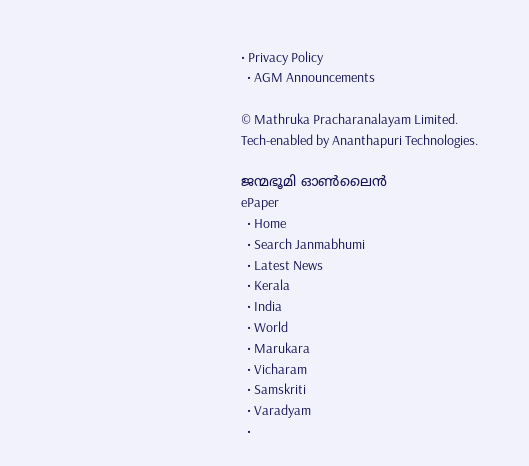• Privacy Policy
  • AGM Announcements

© Mathruka Pracharanalayam Limited.
Tech-enabled by Ananthapuri Technologies.

ജന്മഭൂമി ഓണ്‍ലൈന്‍
ePaper
  • Home
  • Search Janmabhumi
  • Latest News
  • Kerala
  • India
  • World
  • Marukara
  • Vicharam
  • Samskriti
  • Varadyam
  •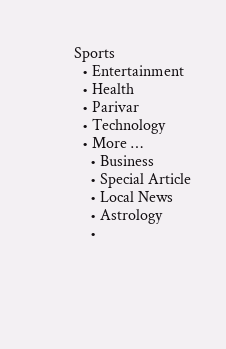Sports
  • Entertainment
  • Health
  • Parivar
  • Technology
  • More …
    • Business
    • Special Article
    • Local News
    • Astrology
    •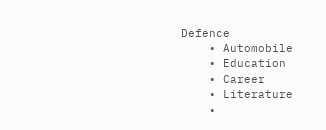Defence
    • Automobile
    • Education
    • Career
    • Literature
    •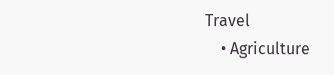Travel
    • Agriculture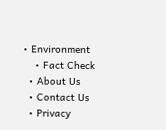• Environment
    • Fact Check
  • About Us
  • Contact Us
  • Privacy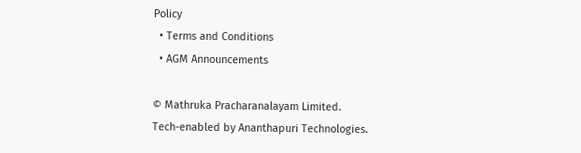Policy
  • Terms and Conditions
  • AGM Announcements

© Mathruka Pracharanalayam Limited.
Tech-enabled by Ananthapuri Technologies.